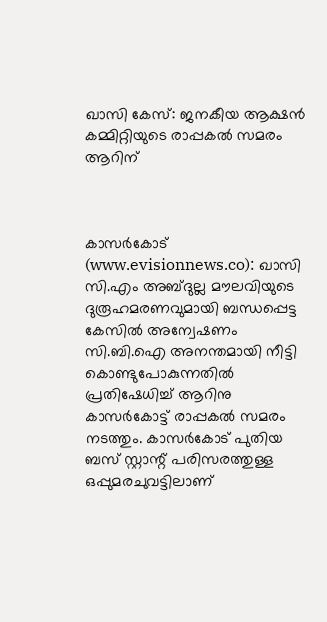ഖാസി കേസ്: ജനകീയ ആക്ഷന്‍ കമ്മിറ്റിയുടെ രാപ്പകല്‍ സമരം ആറിന്



കാസര്‍കോട് (www.evisionnews.co): ഖാസി സി.എം അബ്ദുല്ല മൗലവിയുടെ ദുരൂഹമരണവുമായി ബന്ധപ്പെട്ട കേസില്‍ അന്വേഷണം സി.ബി.ഐ അനന്തമായി നീട്ടി കൊണ്ടുപോകുന്നതില്‍ പ്രതിഷേധിച്ച് ആറിനു കാസര്‍കോട്ട് രാപ്പകല്‍ സമരം നടത്തും. കാസര്‍കോട് പുതിയ ബസ് സ്റ്റാന്റ് പരിസരത്തുള്ള ഒപ്പുമരചുവട്ടിലാണ്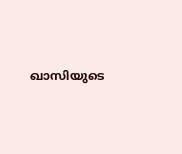ഖാസിയുടെ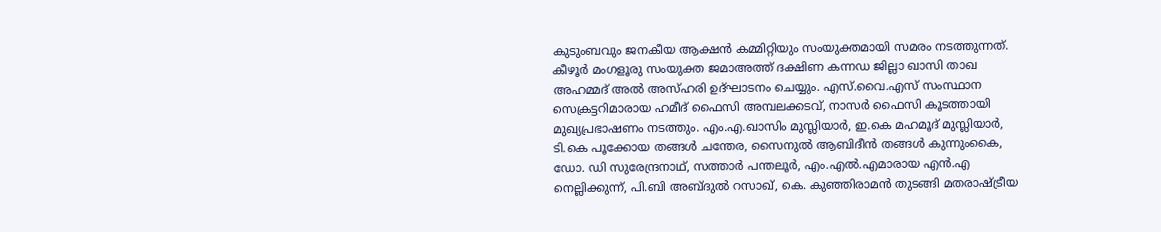കുടുംബവും ജനകീയ ആക്ഷന്‍ കമ്മിറ്റിയും സംയുക്തമായി സമരം നടത്തുന്നത്.
കീഴൂര്‍ മംഗളൂരു സംയുക്ത ജമാഅത്ത് ദക്ഷിണ കന്നഡ ജില്ലാ ഖാസി താഖ അഹമ്മദ് അല്‍ അസ്ഹരി ഉദ്ഘാടനം ചെയ്യും. എസ്.വൈ.എസ് സംസ്ഥാന സെക്രട്ടറിമാരായ ഹമീദ് ഫൈസി അമ്പലക്കടവ്, നാസര്‍ ഫൈസി കൂടത്തായി മുഖ്യപ്രഭാഷണം നടത്തും. എം.എ.ഖാസിം മുസ്ലിയാര്‍, ഇ.കെ മഹമൂദ് മുസ്ലിയാര്‍, ടി.കെ പൂക്കോയ തങ്ങള്‍ ചന്തേര, സൈനുല്‍ ആബിദീന്‍ തങ്ങള്‍ കുന്നുംകൈ, ഡോ. ഡി സുരേന്ദ്രനാഥ്, സത്താര്‍ പന്തലൂര്‍, എം.എല്‍.എമാരായ എന്‍.എ നെല്ലിക്കുന്ന്, പി.ബി അബ്ദുല്‍ റസാഖ്, കെ. കുഞ്ഞിരാമന്‍ തുടങ്ങി മതരാഷ്ട്രീയ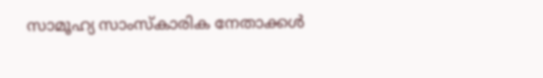സാമൂഹ്യ സാംസ്‌കാരിക നേതാക്കള്‍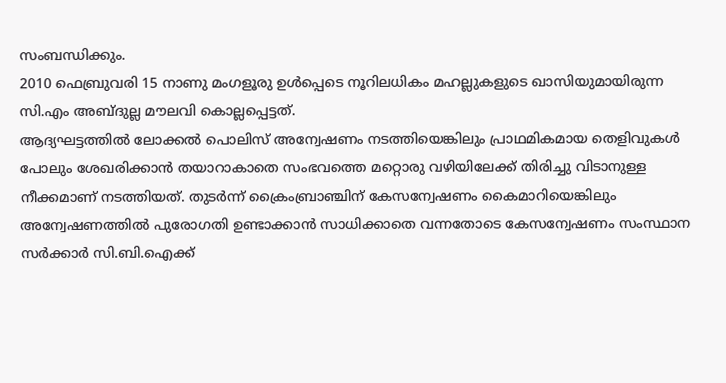സംബന്ധിക്കും.
2010 ഫെബ്രുവരി 15 നാണു മംഗളൂരു ഉള്‍പ്പെടെ നൂറിലധികം മഹല്ലുകളുടെ ഖാസിയുമായിരുന്ന സി.എം അബ്ദുല്ല മൗലവി കൊല്ലപ്പെട്ടത്.
ആദ്യഘട്ടത്തില്‍ ലോക്കല്‍ പൊലിസ് അന്വേഷണം നടത്തിയെങ്കിലും പ്രാഥമികമായ തെളിവുകള്‍ പോലും ശേഖരിക്കാന്‍ തയാറാകാതെ സംഭവത്തെ മറ്റൊരു വഴിയിലേക്ക് തിരിച്ചു വിടാനുള്ള നീക്കമാണ് നടത്തിയത്. തുടര്‍ന്ന് ക്രൈംബ്രാഞ്ചിന് കേസന്വേഷണം കൈമാറിയെങ്കിലും അന്വേഷണത്തില്‍ പുരോഗതി ഉണ്ടാക്കാന്‍ സാധിക്കാതെ വന്നതോടെ കേസന്വേഷണം സംസ്ഥാന സര്‍ക്കാര്‍ സി.ബി.ഐക്ക്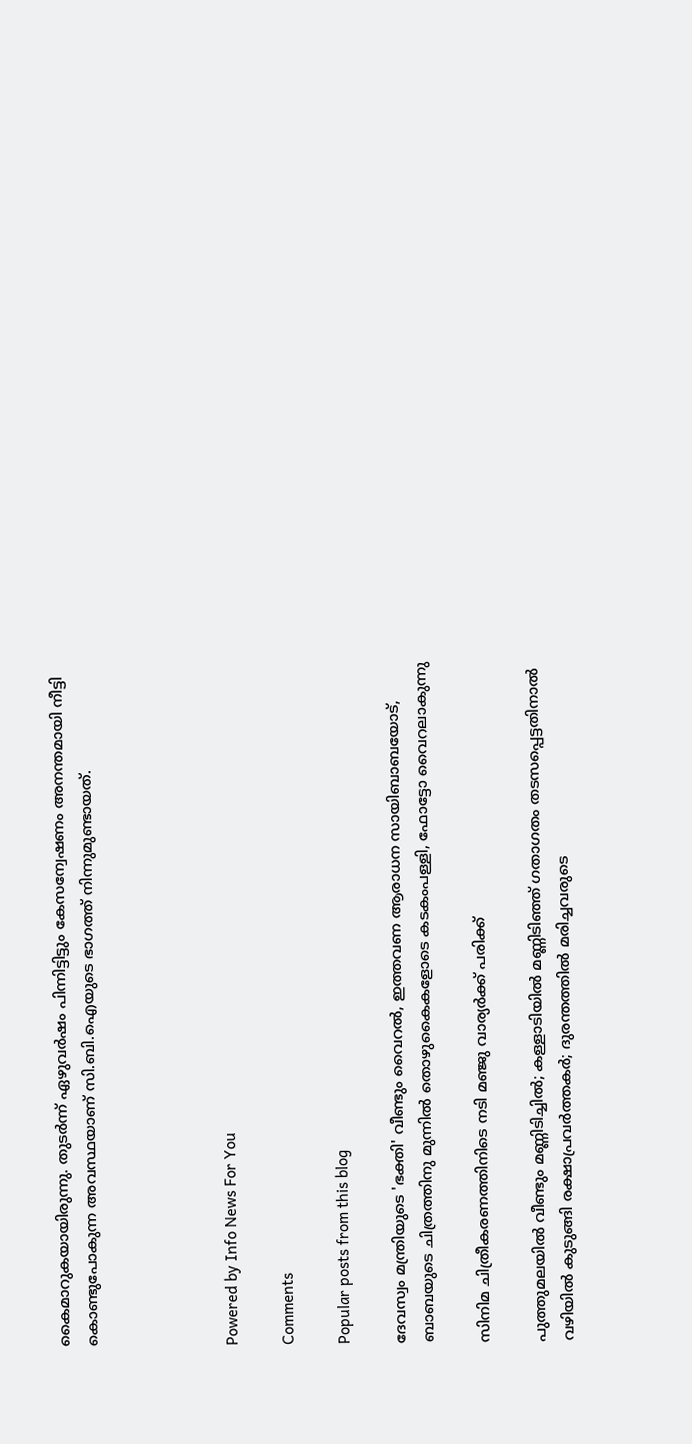കൈമാറുകയായിരുന്നു. തുടര്‍ന്ന് ഏഴുവര്‍ഷം പിന്നിട്ടിട്ടും കേസന്വേഷണം അനന്തമായി നീട്ടി കൊണ്ടുപോകുന്ന അവസ്ഥയാണ് സി.ബി.ഐയുടെ ഭാഗത്ത് നിന്നുമുണ്ടായത്.




Powered by Info News For You

Comments

Popular posts from this blog

ദേവസ്വം മന്ത്രിയുടെ 'ഭക്തി' വീണ്ടും വൈറല്‍, ഇത്തവണ ആരാധന സായിബാബയോട്, ബാബയുടെ ചിത്രത്തിനു മുന്നില്‍ തൊഴുകൈകളോടെ കടകംപള്ളി, ഫോട്ടോ വൈറലാകുന്നു

സിനിമ ചിത്രീകരണത്തിനിടെ നടി മഞ്ജു വാര്യര്‍ക്ക് പരിക്ക്

പുത്തുമലയില്‍ വീണ്ടും മണ്ണിടിച്ചില്‍; കള്ളാടിയില്‍ മണ്ണിടിഞ്ഞ് ഗതാഗതം തടസപ്പെട്ടതിനാല്‍ വഴിയില്‍ കുടുങ്ങി രക്ഷാപ്രവര്‍ത്തകര്‍; ദുരന്തത്തില്‍ മരിച്ചവരുടെ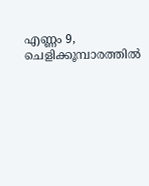എണ്ണം 9, ചെളിക്കൂമ്പാരത്തില്‍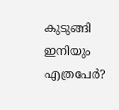കുടുങ്ങി ഇനിയും എത്രപേര്‍?